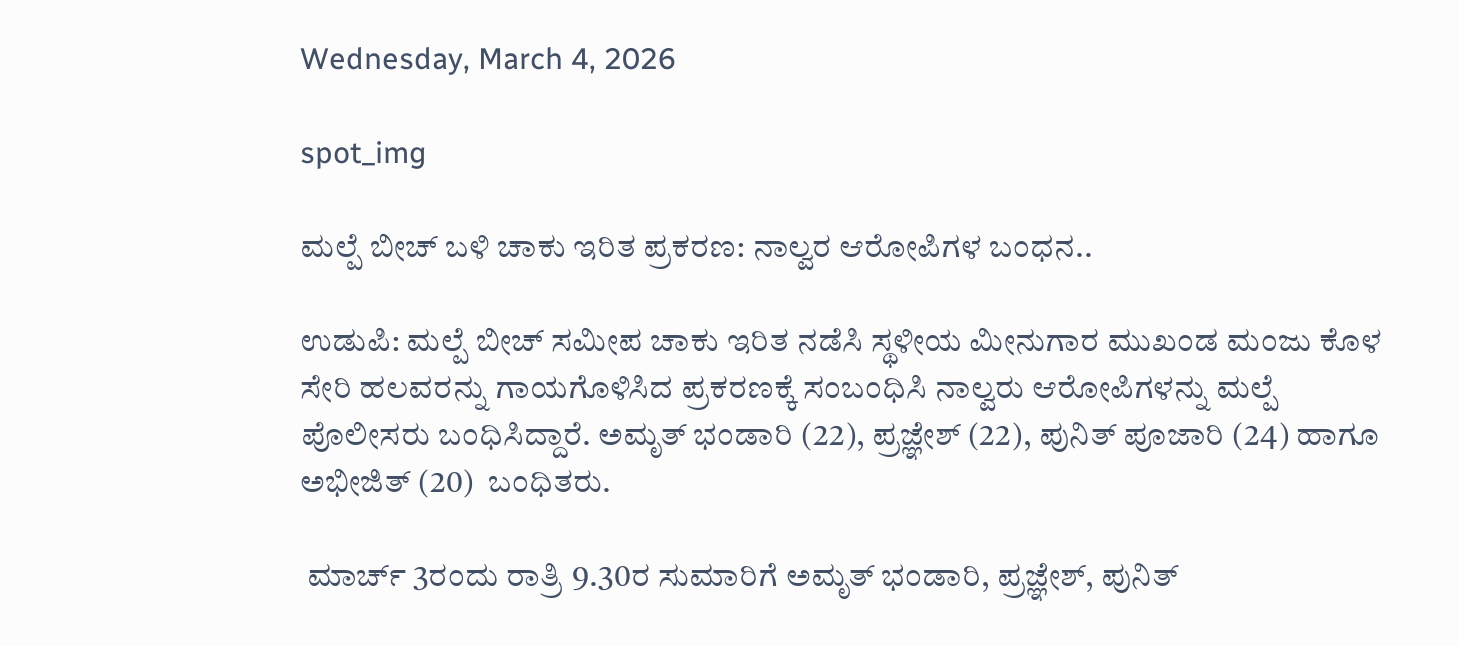Wednesday, March 4, 2026

spot_img

ಮಲ್ಪೆ ಬೀಚ್‌ ಬಳಿ ಚಾಕು ಇರಿತ ಪ್ರಕರಣ: ನಾಲ್ವರ ಆರೋಪಿಗಳ ಬಂಧನ..

ಉಡುಪಿ: ಮಲ್ಪೆ ಬೀಚ್‌ ಸಮೀಪ ಚಾಕು ಇರಿತ ನಡೆಸಿ ಸ್ಥಳೀಯ ಮೀನುಗಾರ ಮುಖಂಡ ಮಂಜು ಕೊಳ ಸೇರಿ ಹಲವರನ್ನು ಗಾಯಗೊಳಿಸಿದ ಪ್ರಕರಣಕ್ಕೆ ಸಂಬಂಧಿಸಿ ನಾಲ್ವರು ಆರೋಪಿಗಳನ್ನು ಮಲ್ಪೆ ಪೊಲೀಸರು ಬಂಧಿಸಿದ್ದಾರೆ. ಅಮೃತ್ ಭಂಡಾರಿ (22), ಪ್ರಜ್ಞೇಶ್ (22), ಪುನಿತ್ ಪೂಜಾರಿ (24) ಹಾಗೂ ಅಭೀಜಿತ್ (20)  ಬಂಧಿತರು.

 ಮಾರ್ಚ್ 3ರಂದು ರಾತ್ರಿ 9.30ರ ಸುಮಾರಿಗೆ ಅಮೃತ್ ಭಂಡಾರಿ, ಪ್ರಜ್ಞೇಶ್, ಪುನಿತ್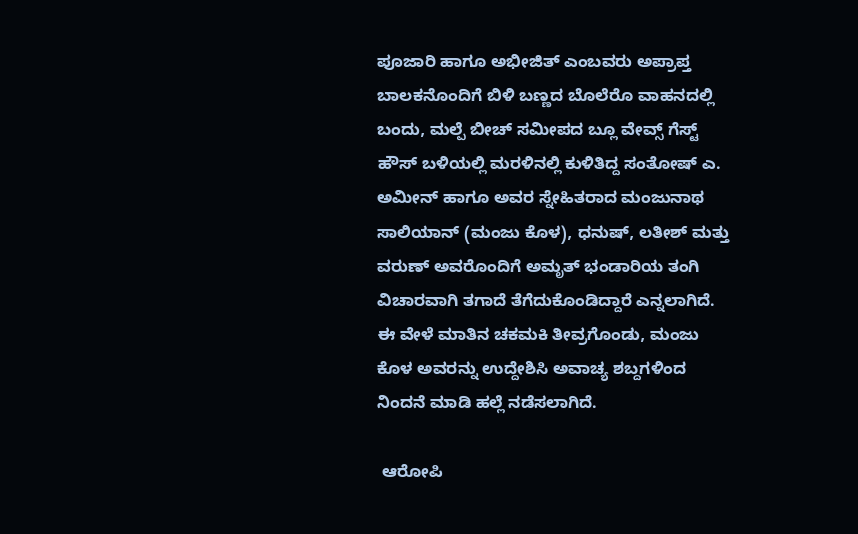ಪೂಜಾರಿ ಹಾಗೂ ಅಭೀಜಿತ್ ಎಂಬವರು ಅಪ್ರಾಪ್ತ ಬಾಲಕನೊಂದಿಗೆ ಬಿಳಿ ಬಣ್ಣದ ಬೊಲೆರೊ ವಾಹನದಲ್ಲಿ ಬಂದು, ಮಲ್ಪೆ ಬೀಚ್‌ ಸಮೀಪದ ಬ್ಲೂ ವೇವ್ಸ್ ಗೆಸ್ಟ್ ಹೌಸ್ ಬಳಿಯಲ್ಲಿ ಮರಳಿನಲ್ಲಿ ಕುಳಿತಿದ್ದ ಸಂತೋಷ್ ಎ. ಅಮೀನ್ ಹಾಗೂ ಅವರ ಸ್ನೇಹಿತರಾದ ಮಂಜುನಾಥ ಸಾಲಿಯಾನ್ (ಮಂಜು ಕೊಳ), ಧನುಷ್, ಲತೀಶ್ ಮತ್ತು ವರುಣ್ ಅವರೊಂದಿಗೆ ಅಮೃತ್ ಭಂಡಾರಿಯ ತಂಗಿ ವಿಚಾರವಾಗಿ ತಗಾದೆ ತೆಗೆದುಕೊಂಡಿದ್ದಾರೆ ಎನ್ನಲಾಗಿದೆ. ಈ ವೇಳೆ ಮಾತಿನ ಚಕಮಕಿ ತೀವ್ರಗೊಂಡು, ಮಂಜು ಕೊಳ ಅವರನ್ನು ಉದ್ದೇಶಿಸಿ ಅವಾಚ್ಯ ಶಬ್ದಗಳಿಂದ ನಿಂದನೆ ಮಾಡಿ ಹಲ್ಲೆ ನಡೆಸಲಾಗಿದೆ.

 ಆರೋಪಿ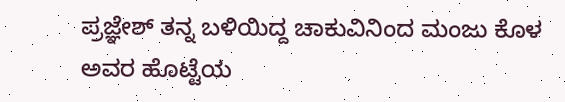ಪ್ರಜ್ಞೇಶ್ ತನ್ನ ಬಳಿಯಿದ್ದ ಚಾಕುವಿನಿಂದ ಮಂಜು ಕೊಳ ಅವರ ಹೊಟ್ಟೆಯ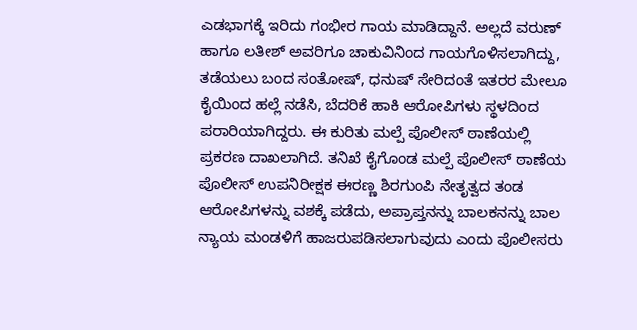ಎಡಭಾಗಕ್ಕೆ ಇರಿದು ಗಂಭೀರ ಗಾಯ ಮಾಡಿದ್ದಾನೆ. ಅಲ್ಲದೆ ವರುಣ್ ಹಾಗೂ ಲತೀಶ್ ಅವರಿಗೂ ಚಾಕುವಿನಿಂದ ಗಾಯಗೊಳಿಸಲಾಗಿದ್ದು, ತಡೆಯಲು ಬಂದ ಸಂತೋಷ್, ಧನುಷ್ ಸೇರಿದಂತೆ ಇತರರ ಮೇಲೂ ಕೈಯಿಂದ ಹಲ್ಲೆ ನಡೆಸಿ, ಬೆದರಿಕೆ ಹಾಕಿ ಆರೋಪಿಗಳು ಸ್ಥಳದಿಂದ ಪರಾರಿಯಾಗಿದ್ದರು. ಈ ಕುರಿತು ಮಲ್ಪೆ ಪೊಲೀಸ್ ಠಾಣೆಯಲ್ಲಿ ಪ್ರಕರಣ ದಾಖಲಾಗಿದೆ. ತನಿಖೆ ಕೈಗೊಂಡ ಮಲ್ಪೆ ಪೊಲೀಸ್ ಠಾಣೆಯ ಪೊಲೀಸ್ ಉಪನಿರೀಕ್ಷಕ ಈರಣ್ಣ ಶಿರಗುಂಪಿ ನೇತೃತ್ವದ ತಂಡ ಆರೋಪಿಗಳನ್ನು ವಶಕ್ಕೆ ಪಡೆದು, ಅಪ್ರಾಪ್ತನನ್ನು ಬಾಲಕನನ್ನು ಬಾಲ ನ್ಯಾಯ ಮಂಡಳಿಗೆ ಹಾಜರುಪಡಿಸಲಾಗುವುದು ಎಂದು ಪೊಲೀಸರು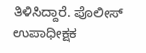ತಿಳಿಸಿದ್ದಾರೆ. ಪೊಲೀಸ್ ಉಪಾಧೀಕ್ಷಕ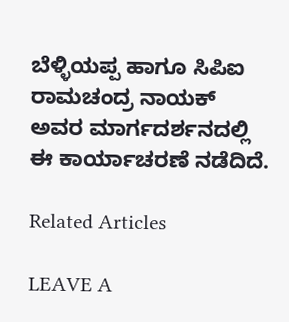ಬೆಳ್ಳಿಯಪ್ಪ ಹಾಗೂ ಸಿಪಿಐ ರಾಮಚಂದ್ರ ನಾಯಕ್ ಅವರ ಮಾರ್ಗದರ್ಶನದಲ್ಲಿ ಈ ಕಾರ್ಯಾಚರಣೆ ನಡೆದಿದೆ.

Related Articles

LEAVE A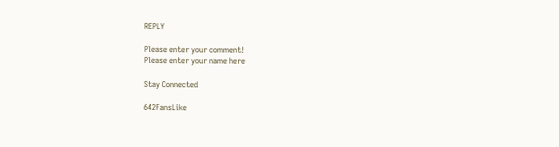REPLY

Please enter your comment!
Please enter your name here

Stay Connected

642FansLike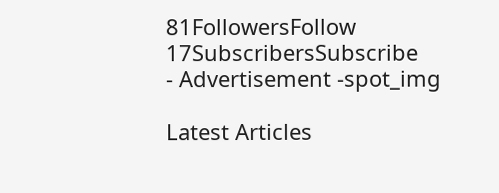81FollowersFollow
17SubscribersSubscribe
- Advertisement -spot_img

Latest Articles